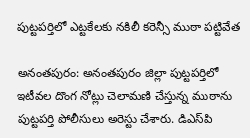పుట్టపర్తిలో ఎట్టకేలకు నకిలీ కరెన్సీ ముఠా పట్టివేత

అనంతపురం: అనంతపురం జిల్లా పుట్టపర్తిలో ఇటీవల దొంగ నోట్లు చెలామణి చేస్తున్న ముఠాను పుట్టపర్తి పోలీసులు అరెస్టు చేశారు. డిఎస్‌పి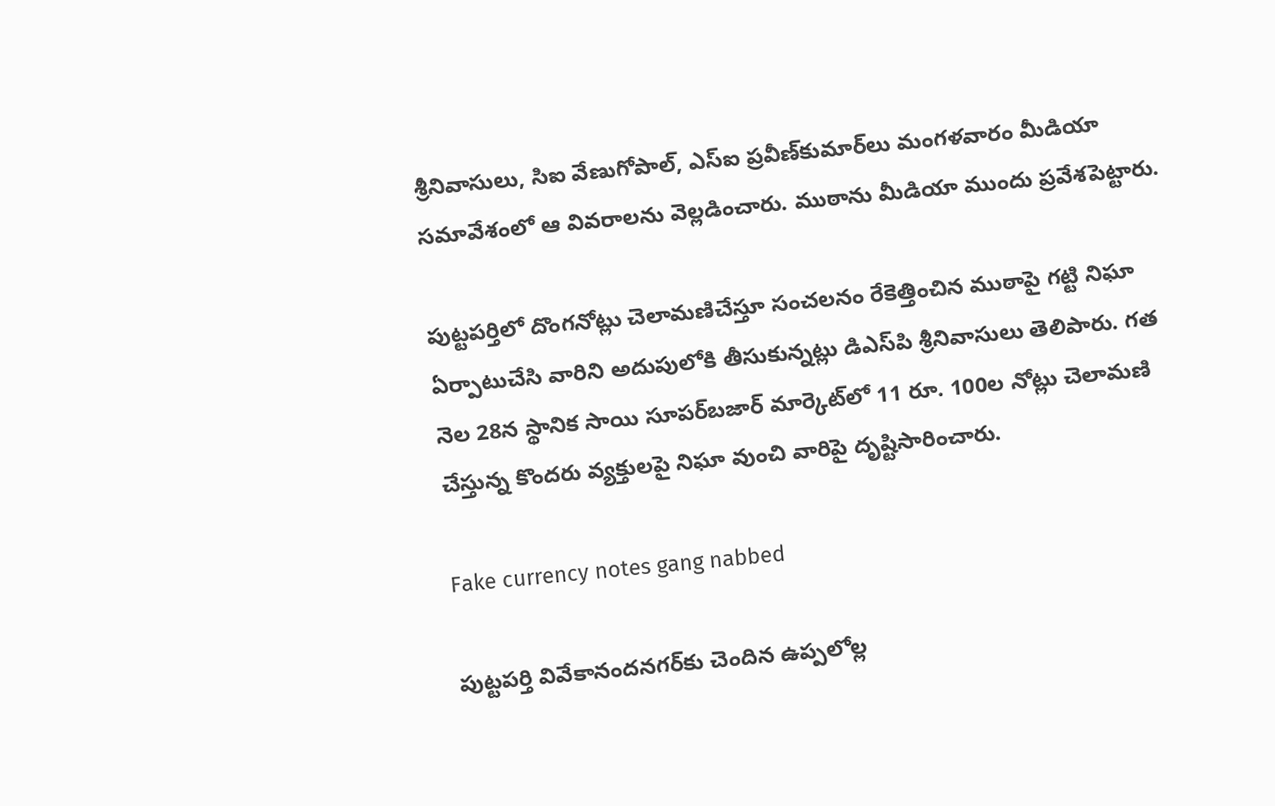శ్రీనివాసులు, సిఐ వేణుగోపాల్, ఎస్‌ఐ ప్రవీణ్‌కుమార్‌లు మంగళవారం మీడియా సమావేశంలో ఆ వివరాలను వెల్లడించారు. ముఠాను మీడియా ముందు ప్రవేశపెట్టారు.

పుట్టపర్తిలో దొంగనోట్లు చెలామణిచేస్తూ సంచలనం రేకెత్తించిన ముఠాపై గట్టి నిఘా ఏర్పాటుచేసి వారిని అదుపులోకి తీసుకున్నట్లు డిఎస్‌పి శ్రీనివాసులు తెలిపారు. గత నెల 28న స్థానిక సాయి సూపర్‌బజార్ మార్కెట్‌లో 11 రూ. 100ల నోట్లు చెలామణి చేస్తున్న కొందరు వ్యక్తులపై నిఘా వుంచి వారిపై దృష్టిసారించారు.

Fake currency notes gang nabbed

పుట్టపర్తి వివేకానందనగర్‌కు చెందిన ఉప్పలోల్ల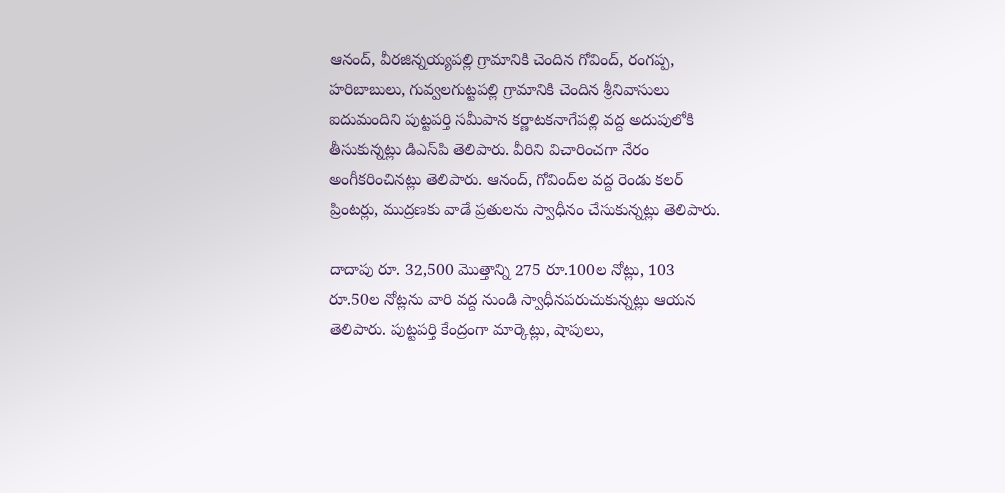ఆనంద్, వీరజిన్నయ్యపల్లి గ్రామానికి చెందిన గోవింద్, రంగప్ప, హరిబాబులు, గువ్వలగుట్టపల్లి గ్రామానికి చెందిన శ్రీనివాసులు ఐదుమందిని పుట్టపర్తి సమీపాన కర్ణాటకనాగేపల్లి వద్ద అదుపులోకి తీసుకున్నట్లు డిఎస్‌పి తెలిపారు. వీరిని విచారించగా నేరం అంగీకరించినట్లు తెలిపారు. ఆనంద్, గోవింద్‌ల వద్ద రెండు కలర్ ప్రింటర్లు, ముద్రణకు వాడే ప్రతులను స్వాధీనం చేసుకున్నట్లు తెలిపారు.

దాదాపు రూ. 32,500 మొత్తాన్ని 275 రూ.100ల నోట్లు, 103 రూ.50ల నోట్లను వారి వద్ద నుండి స్వాధీనపరుచుకున్నట్లు ఆయన తెలిపారు. పుట్టపర్తి కేంద్రంగా మార్కెట్లు, షాపులు,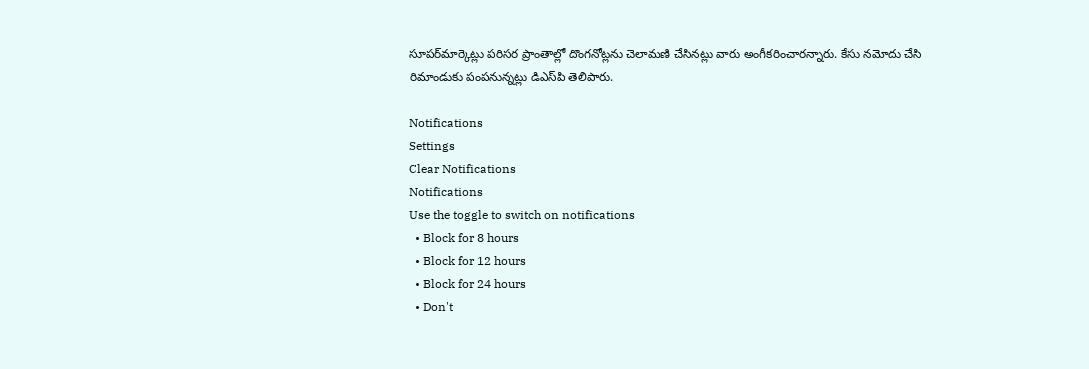సూపర్‌మార్కెట్లు పరిసర ప్రాంతాల్లో దొంగనోట్లను చెలామణి చేసినట్లు వారు అంగీకరించారన్నారు. కేసు నమోదు చేసి రిమాండుకు పంపనున్నట్లు డిఎస్‌పి తెలిపారు.

Notifications
Settings
Clear Notifications
Notifications
Use the toggle to switch on notifications
  • Block for 8 hours
  • Block for 12 hours
  • Block for 24 hours
  • Don't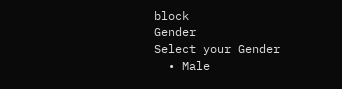block
Gender
Select your Gender
  • Male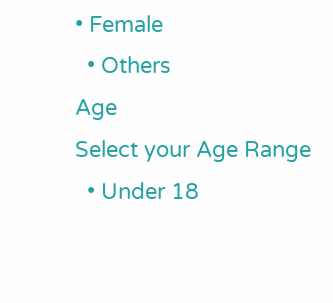• Female
  • Others
Age
Select your Age Range
  • Under 18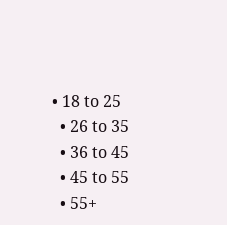• 18 to 25
  • 26 to 35
  • 36 to 45
  • 45 to 55
  • 55+